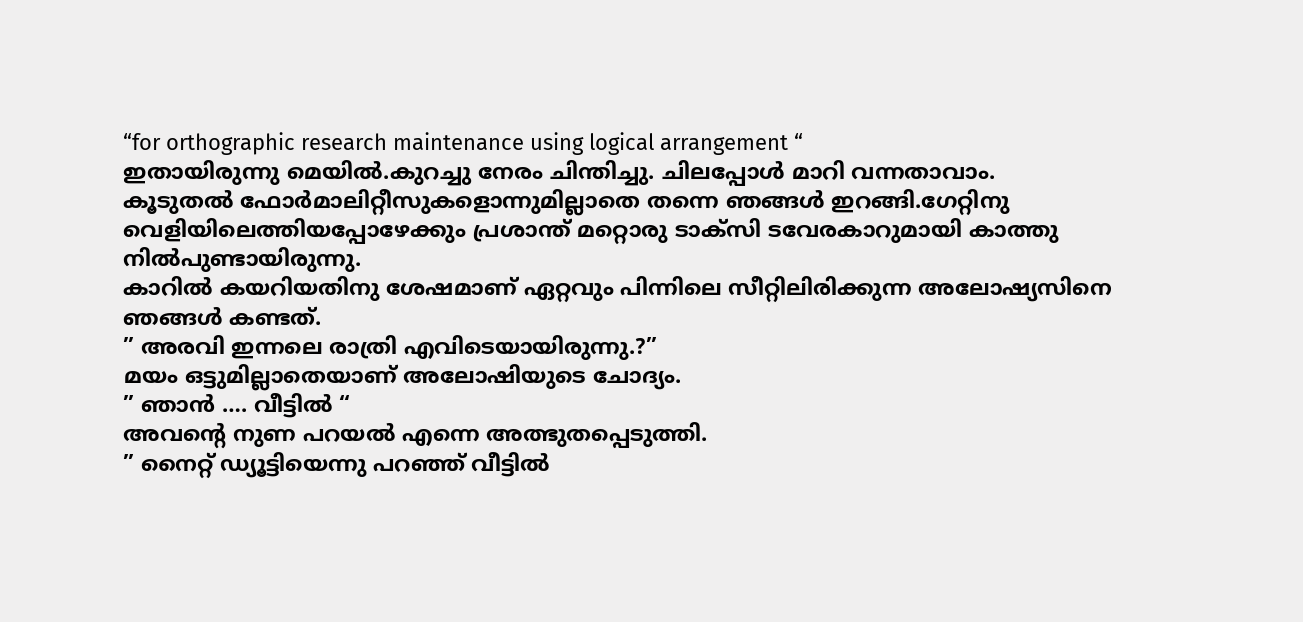“for orthographic research maintenance using logical arrangement “
ഇതായിരുന്നു മെയിൽ.കുറച്ചു നേരം ചിന്തിച്ചു. ചിലപ്പോൾ മാറി വന്നതാവാം.
കൂടുതൽ ഫോർമാലിറ്റീസുകളൊന്നുമില്ലാതെ തന്നെ ഞങ്ങൾ ഇറങ്ങി.ഗേറ്റിനു വെളിയിലെത്തിയപ്പോഴേക്കും പ്രശാന്ത് മറ്റൊരു ടാക്സി ടവേരകാറുമായി കാത്തു നിൽപുണ്ടായിരുന്നു.
കാറിൽ കയറിയതിനു ശേഷമാണ് ഏറ്റവും പിന്നിലെ സീറ്റിലിരിക്കുന്ന അലോഷ്യസിനെ ഞങ്ങൾ കണ്ടത്.
” അരവി ഇന്നലെ രാത്രി എവിടെയായിരുന്നു.?”
മയം ഒട്ടുമില്ലാതെയാണ് അലോഷിയുടെ ചോദ്യം.
” ഞാൻ …. വീട്ടിൽ “
അവന്റെ നുണ പറയൽ എന്നെ അത്ഭുതപ്പെടുത്തി.
” നൈറ്റ് ഡ്യൂട്ടിയെന്നു പറഞ്ഞ് വീട്ടിൽ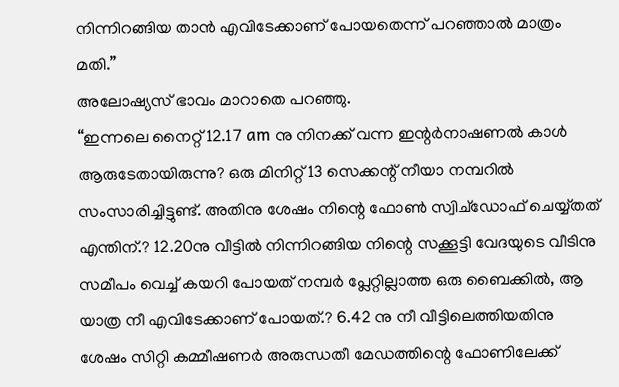നിന്നിറങ്ങിയ താൻ എവിടേക്കാണ് പോയതെന്ന് പറഞ്ഞാൽ മാത്രം മതി.”
അലോഷ്യസ് ഭാവം മാറാതെ പറഞ്ഞു.
“ഇന്നലെ നൈറ്റ് 12.17 am നു നിനക്ക് വന്ന ഇന്റർനാഷണൽ കാൾ ആരുടേതായിരുന്നു? ഒരു മിനിറ്റ് 13 സെക്കന്റ് നീയാ നമ്പറിൽ സംസാരിച്ചിട്ടുണ്ട്. അതിനു ശേഷം നിന്റെ ഫോൺ സ്വിച്ഡോഫ് ചെയ്യ്തത് എന്തിന്.? 12.20നു വീട്ടിൽ നിന്നിറങ്ങിയ നിന്റെ സക്കൂട്ടി വേദയുടെ വീടിനു സമീപം വെച്ച് കയറി പോയത് നമ്പർ പ്ലേറ്റില്ലാത്ത ഒരു ബൈക്കിൽ, ആ യാത്ര നീ എവിടേക്കാണ് പോയത്.? 6.42 നു നീ വീട്ടിലെത്തിയതിനു ശേഷം സിറ്റി കമ്മീഷണർ അരുന്ധതീ മേഡത്തിന്റെ ഫോണിലേക്ക്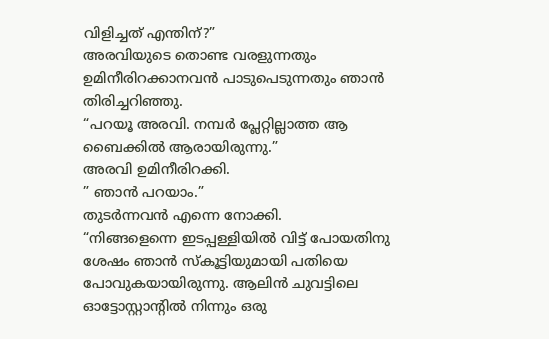വിളിച്ചത് എന്തിന്?”
അരവിയുടെ തൊണ്ട വരളുന്നതും ഉമിനീരിറക്കാനവൻ പാടുപെടുന്നതും ഞാൻ തിരിച്ചറിഞ്ഞു.
“പറയൂ അരവി. നമ്പർ പ്ലേറ്റില്ലാത്ത ആ ബൈക്കിൽ ആരായിരുന്നു.”
അരവി ഉമിനീരിറക്കി.
” ഞാൻ പറയാം.”
തുടർന്നവൻ എന്നെ നോക്കി.
“നിങ്ങളെന്നെ ഇടപ്പള്ളിയിൽ വിട്ട് പോയതിനു ശേഷം ഞാൻ സ്കൂട്ടിയുമായി പതിയെ പോവുകയായിരുന്നു. ആലിൻ ചുവട്ടിലെ ഓട്ടോസ്റ്റാന്റിൽ നിന്നും ഒരു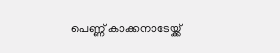പെണ്ണ് കാക്കനാടേയ്ക്ക്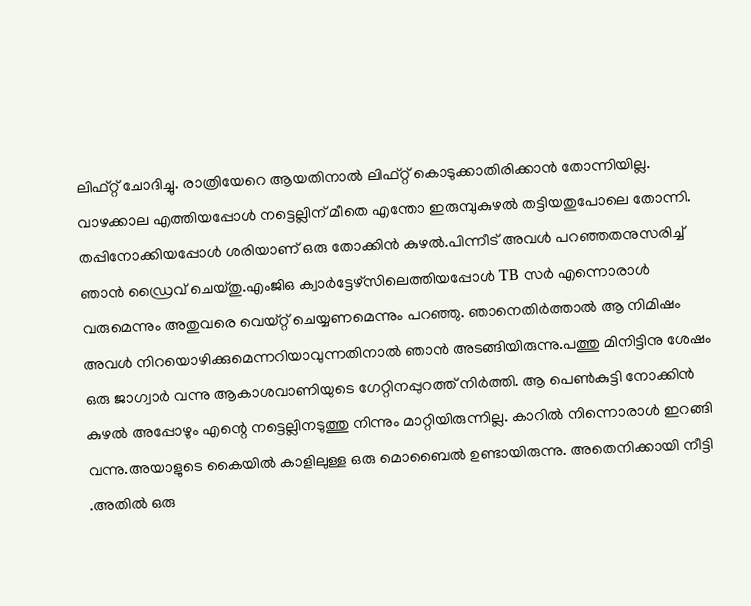ലിഫ്റ്റ് ചോദിച്ചു. രാത്രിയേറെ ആയതിനാൽ ലിഫ്റ്റ് കൊടുക്കാതിരിക്കാൻ തോന്നിയില്ല. വാഴക്കാല എത്തിയപ്പോൾ നട്ടെല്ലിന് മീതെ എന്തോ ഇരുമ്പുകുഴൽ തട്ടിയതുപോലെ തോന്നി. തപ്പിനോക്കിയപ്പോൾ ശരിയാണ് ഒരു തോക്കിൻ കുഴൽ.പിന്നീട് അവൾ പറഞ്ഞതനുസരിച്ച് ഞാൻ ഡ്രൈവ് ചെയ്തു.എംജിഒ ക്വാർട്ടേഴ്സിലെത്തിയപ്പോൾ TB സർ എന്നൊരാൾ വരുമെന്നും അതുവരെ വെയ്റ്റ് ചെയ്യണമെന്നും പറഞ്ഞു. ഞാനെതിർത്താൽ ആ നിമിഷം അവൾ നിറയൊഴിക്കുമെന്നറിയാവുന്നതിനാൽ ഞാൻ അടങ്ങിയിരുന്നു.പത്തു മിനിട്ടിനു ശേഷം ഒരു ജാഗ്വാർ വന്നു ആകാശവാണിയുടെ ഗേറ്റിനപ്പുറത്ത് നിർത്തി. ആ പെൺകുട്ടി നോക്കിൻ കുഴൽ അപ്പോഴും എന്റെ നട്ടെല്ലിനടുത്തു നിന്നും മാറ്റിയിരുന്നില്ല. കാറിൽ നിന്നൊരാൾ ഇറങ്ങി വന്നു.അയാളുടെ കൈയിൽ കാളിലുള്ള ഒരു മൊബൈൽ ഉണ്ടായിരുന്നു. അതെനിക്കായി നീട്ടി .അതിൽ ഒരു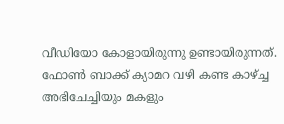വീഡിയോ കോളായിരുന്നു ഉണ്ടായിരുന്നത്. ഫോൺ ബാക്ക് ക്യാമറ വഴി കണ്ട കാഴ്ച്ച അഭിചേച്ചിയും മകളും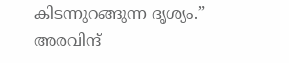കിടന്നുറങ്ങുന്ന ദൃശ്യം.”
അരവിന്ദ്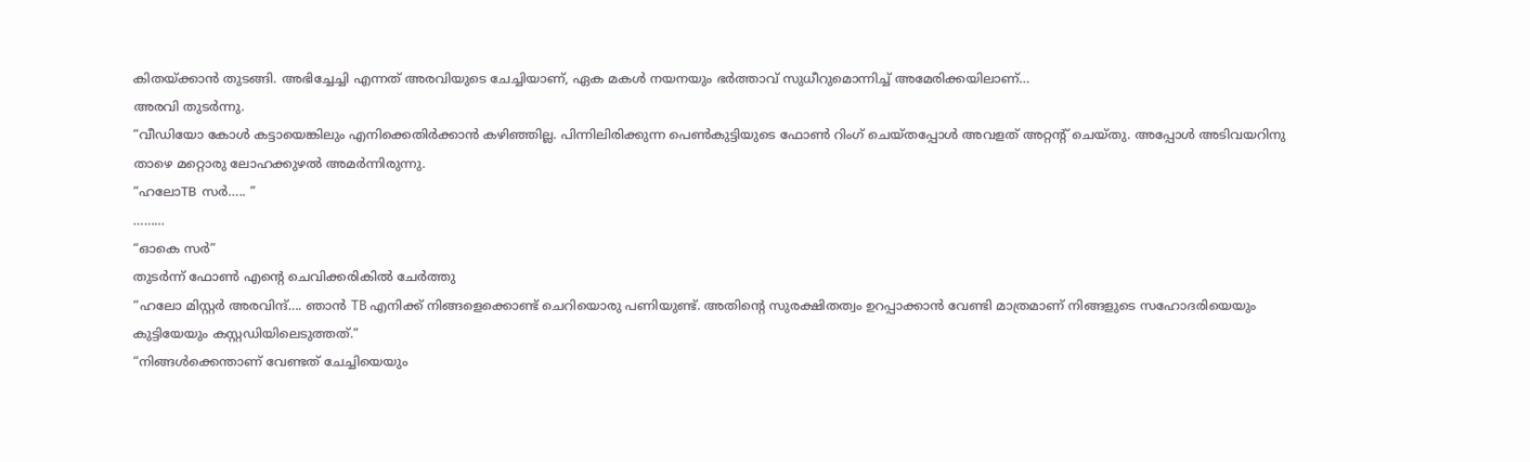കിതയ്ക്കാൻ തുടങ്ങി. അഭിച്ചേച്ചി എന്നത് അരവിയുടെ ചേച്ചിയാണ്, ഏക മകൾ നയനയും ഭർത്താവ് സുധീറുമൊന്നിച്ച് അമേരിക്കയിലാണ്…
അരവി തുടർന്നു.
“വീഡിയോ കോൾ കട്ടായെങ്കിലും എനിക്കെതിർക്കാൻ കഴിഞ്ഞില്ല. പിന്നിലിരിക്കുന്ന പെൺകുട്ടിയുടെ ഫോൺ റിംഗ് ചെയ്തപ്പോൾ അവളത് അറ്റന്റ് ചെയ്തു. അപ്പോൾ അടിവയറിനു താഴെ മറ്റൊരു ലോഹക്കുഴൽ അമർന്നിരുന്നു.
“ഹലോTB സർ….. ”
………
“ഓകെ സർ”
തുടർന്ന് ഫോൺ എന്റെ ചെവിക്കരികിൽ ചേർത്തു
“ഹലോ മിസ്റ്റർ അരവിന്ദ്…. ഞാൻ TB എനിക്ക് നിങ്ങളെക്കൊണ്ട് ചെറിയൊരു പണിയുണ്ട്. അതിന്റെ സുരക്ഷിതത്വം ഉറപ്പാക്കാൻ വേണ്ടി മാത്രമാണ് നിങ്ങളുടെ സഹോദരിയെയും കുട്ടിയേയും കസ്റ്റഡിയിലെടുത്തത്.”
“നിങ്ങൾക്കെന്താണ് വേണ്ടത് ചേച്ചിയെയും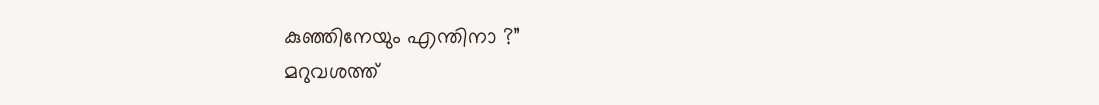കുഞ്ഞിനേയും എന്തിനാ ?”
മറുവശത്ത്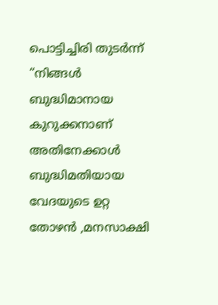പൊട്ടിച്ചിരി തുടർന്ന്
“നിങ്ങൾ ബുദ്ധിമാനായ കുറുക്കനാണ് അതിനേക്കാൾ ബുദ്ധിമതിയായ വേദയുടെ ഉറ്റ തോഴൻ ,മനസാക്ഷി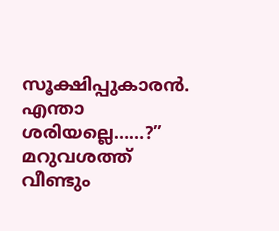സൂക്ഷിപ്പുകാരൻ. എന്താ ശരിയല്ലെ……?”
മറുവശത്ത് വീണ്ടും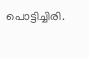പൊട്ടിച്ചിരി.